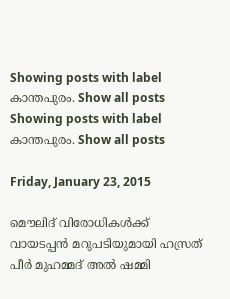Showing posts with label കാന്തപുരം. Show all posts
Showing posts with label കാന്തപുരം. Show all posts

Friday, January 23, 2015

മൌലിദ് വിരോധികള്‍ക്ക് വായടപ്പന്‍ മറുപടിയുമായി ഹസ്രത് പീര്‍ മുഹമ്മദ്‌ അല്‍ ഷമ്മി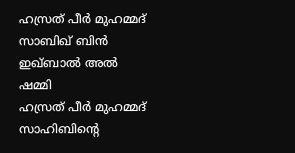ഹസ്രത് പീര്‍ മുഹമ്മദ്‌ സാബിഖ് ബിന്‍ ഇഖ്ബാല്‍ അല്‍ ഷമ്മി
ഹസ്രത് പീര്‍ മുഹമ്മദ്‌ സാഹിബിന്‍റെ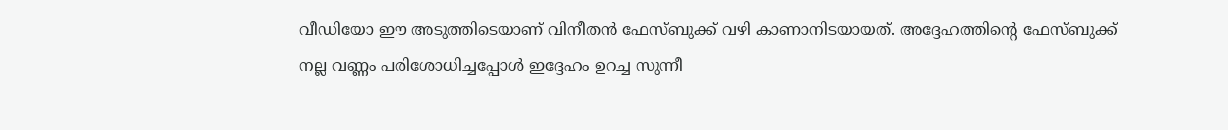വീഡിയോ ഈ അടുത്തിടെയാണ് വിനീതന്‍ ഫേസ്ബുക്ക്‌ വഴി കാണാനിടയായത്. അദ്ദേഹത്തിന്‍റെ ഫേസ്ബുക്ക്‌ നല്ല വണ്ണം പരിശോധിച്ചപ്പോള്‍ ഇദ്ദേഹം ഉറച്ച സുന്നീ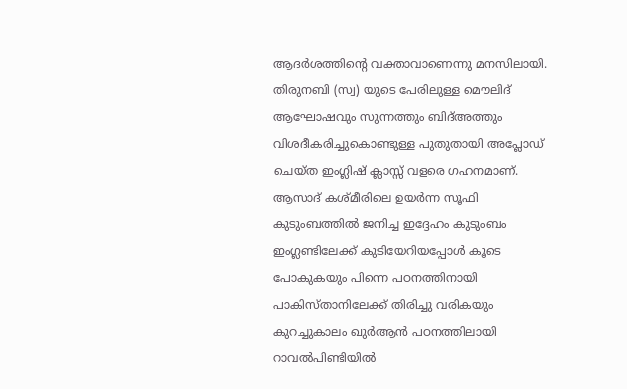ആദര്‍ശത്തിന്‍റെ വക്താവാണെന്നു മനസിലായി. തിരുനബി (സ്വ) യുടെ പേരിലുള്ള മൌലിദ് ആഘോഷവും സുന്നത്തും ബിദ്അത്തും വിശദീകരിച്ചുകൊണ്ടുള്ള പുതുതായി അപ്ലോഡ് ചെയ്ത ഇംഗ്ലിഷ് ക്ലാസ്സ്‌ വളരെ ഗഹനമാണ്. ആസാദ് കശ്മീരിലെ ഉയര്‍ന്ന സൂഫി കുടുംബത്തില്‍ ജനിച്ച ഇദ്ദേഹം കുടുംബം ഇംഗ്ലണ്ടിലേക്ക് കുടിയേറിയപ്പോള്‍ കൂടെ പോകുകയും പിന്നെ പഠനത്തിനായി പാകിസ്താനിലേക്ക് തിരിച്ചു വരികയും കുറച്ചുകാലം ഖുര്‍ആന്‍ പഠനത്തിലായി റാവല്‍പിണ്ടിയില്‍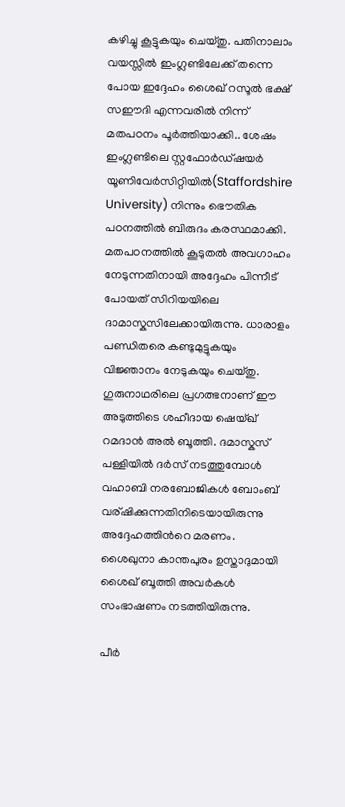കഴിച്ചു കൂട്ടുകയും ചെയ്തു. പതിനാലാം വയസ്സില്‍ ഇംഗ്ലണ്ടിലേക്ക് തന്നെ പോയ ഇദ്ദേഹം ശൈഖ് റസൂല്‍ ഭക്ഷ് സഈദി എന്നവരില്‍ നിന്ന് മതപഠനം പൂര്‍ത്തിയാക്കി.. ശേഷം ഇംഗ്ലണ്ടിലെ സ്റ്റഫോര്‍ഡ്ഷയര്‍ യൂണിവേര്‍‌സിറ്റിയില്‍(Staffordshire University) നിന്നും ഭൌതിക പഠനത്തില്‍ ബിരുദം കരസ്ഥമാക്കി. മതപഠനത്തില്‍ കൂടുതല്‍ അവഗാഹം നേടുന്നതിനായി അദ്ദേഹം പിന്നീട് പോയത് സിറിയയിലെ ദാമാസ്കസിലേക്കായിരുന്നു. ധാരാളം പണ്ഡിതരെ കണ്ടുമുട്ടുകയും വിജ്ഞാനം നേടുകയും ചെയ്തു. ഗുരുനാഥരിലെ പ്രഗത്ഭനാണ് ഈ അടുത്തിടെ ശഹീദായ ഷെയ്ഖ് റമദാന്‍ അല്‍ ബൂത്തി. ദമാസ്കസ് പള്ളിയില്‍ ദര്‍സ് നടത്തുമ്പോള്‍ വഹാബി നരബോജികള്‍ ബോംബ്‌ വര്ഷിക്കുന്നതിനിടെയായിരുന്നു അദ്ദേഹത്തിന്‍റെ മരണം. ശൈഖുനാ കാന്തപുരം ഉസ്താദുമായി ശൈഖ് ബൂത്തി അവര്‍കള്‍ സംഭാഷണം നടത്തിയിരുന്നു.

പീര്‍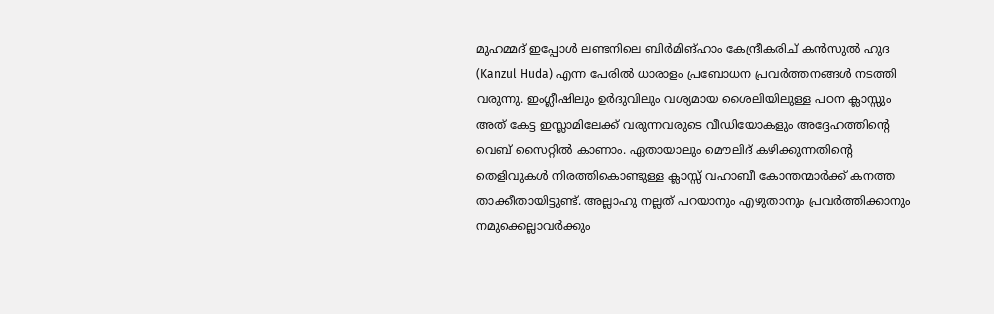മുഹമ്മദ്‌ ഇപ്പോള്‍ ലണ്ടനിലെ ബിര്‍മിങ്ഹാം കേന്ദ്രീകരിച് കന്‍സുല്‍ ഹുദ (Kanzul Huda) എന്ന പേരില്‍ ധാരാളം പ്രബോധന പ്രവര്‍ത്തനങ്ങള്‍ നടത്തി വരുന്നു. ഇംഗ്ലീഷിലും ഉര്‍ദുവിലും വശ്യമായ ശൈലിയിലുള്ള പഠന ക്ലാസ്സും അത് കേട്ട ഇസ്ലാമിലേക്ക് വരുന്നവരുടെ വീഡിയോകളും അദ്ദേഹത്തിന്‍റെ വെബ്‌ സൈറ്റില്‍ കാണാം. ഏതായാലും മൌലിദ് കഴിക്കുന്നതിന്റെ തെളിവുകള്‍ നിരത്തികൊണ്ടുള്ള ക്ലാസ്സ് വഹാബീ കോന്തന്മാര്‍ക്ക് കനത്ത താക്കീതായിട്ടുണ്ട്. അല്ലാഹു നല്ലത് പറയാനും എഴുതാനും പ്രവര്‍ത്തിക്കാനും നമുക്കെല്ലാവര്‍ക്കും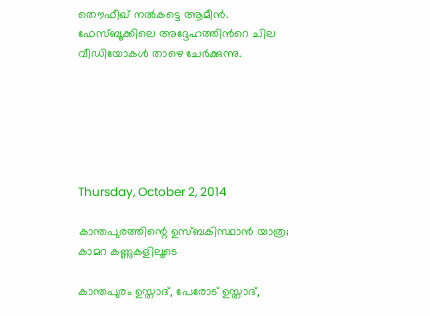തൌഫീഖ് നല്‍കട്ടെ ആമീന്‍. ഫേസ്ബൂക്കിലെ അദ്ദേഹത്തിന്‍റെ ചില വീഡിയോകള്‍ താഴെ ചേര്‍ക്കുന്നു.






Thursday, October 2, 2014

കാന്തപുരത്തിന്റെ ഉസ്ബകിസ്ഥാന്‍ യാത്ര; കാമറ കണ്ണുകളിലൂടെ

കാന്തപുരം ഉസ്താദ്, പേരോട് ഉസ്താദ്,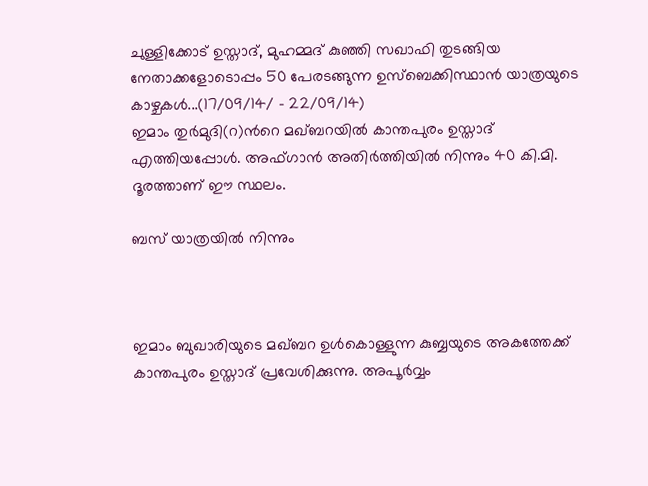ചുള്ളിക്കോട് ഉസ്താദ്‌, മുഹമ്മദ് കുഞ്ഞി സഖാഫി തുടങ്ങിയ നേതാക്കളോടൊപ്പം 50 പേരടങ്ങുന്ന ഉസ്ബെക്കിസ്ഥാന്‍ യാത്രയുടെ കാഴ്ചകള്‍...(17/09/14/ - 22/09/14)
ഇമാം തുര്‍മുദി(റ)ന്‍റെ മഖ്ബറയില്‍ കാന്തപുരം ഉസ്താദ്‌ എത്തിയപ്പോള്‍. അഫ്ഗാന്‍ അതിര്‍ത്തിയില്‍ നിന്നും 40 കി.മി. ദൂരത്താണ് ഈ സ്ഥലം.

ബസ് യാത്രയില്‍ നിന്നും



ഇമാം ബുഖാരിയുടെ മഖ്ബറ ഉള്‍കൊള്ളുന്ന കുബ്ബയുടെ അകത്തേക്ക് കാന്തപുരം ഉസ്താദ്‌ പ്രവേശിക്കുന്നു. അപൂര്‍വ്വം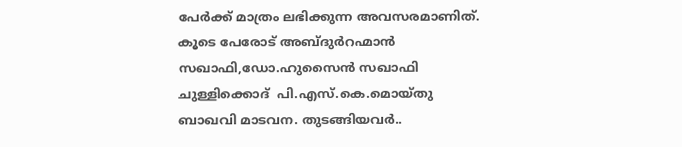പേര്‍ക്ക് മാത്രം ലഭിക്കുന്ന അവസരമാണിത്. കൂടെ പേരോട് അബ്ദുര്‍റഹ്മാന്‍ സഖാഫി,ഡോ.ഹുസൈന്‍ സഖാഫി ചുള്ളിക്കൊദ്  പി.എസ്.കെ.മൊയ്തു ബാഖവി മാടവന. തുടങ്ങിയവര്‍..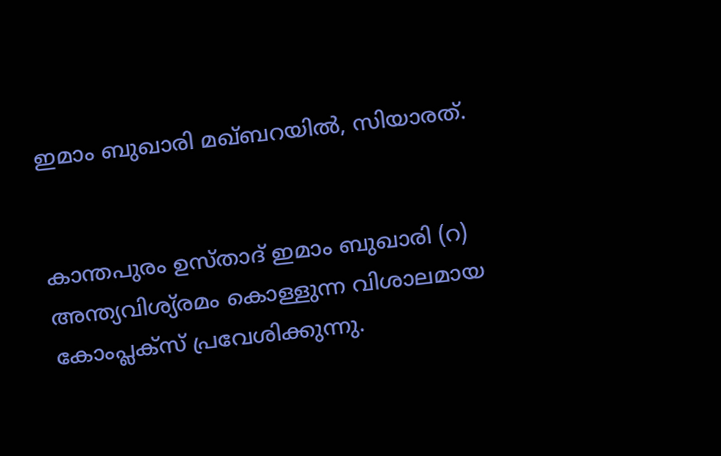ഇമാം ബുഖാരി മഖ്ബറയില്‍, സിയാരത്.


കാന്തപുരം ഉസ്താദ്‌ ഇമാം ബുഖാരി (റ) അന്ത്യവിശ്യ്രമം കൊള്ളുന്ന വിശാലമായ കോംപ്ലക്സ് പ്രവേശിക്കുന്നു.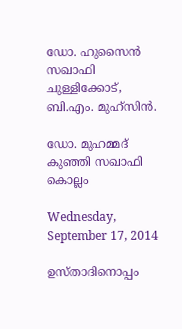ഡോ. ഹുസൈന്‍ സഖാഫി ചുള്ളിക്കോട്, ബി.എം. മുഹ്സിന്‍.

ഡോ. മുഹമ്മദ്‌ കുഞ്ഞി സഖാഫി കൊല്ലം

Wednesday, September 17, 2014

ഉസ്താദിനൊപ്പം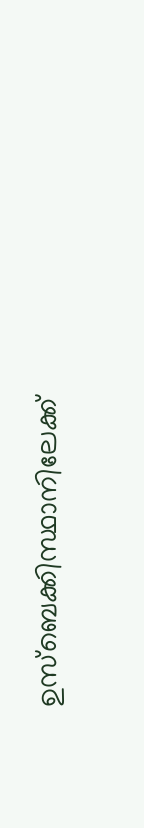ഉസ്ബെക്കിസ്ഥാനിലേക്ക്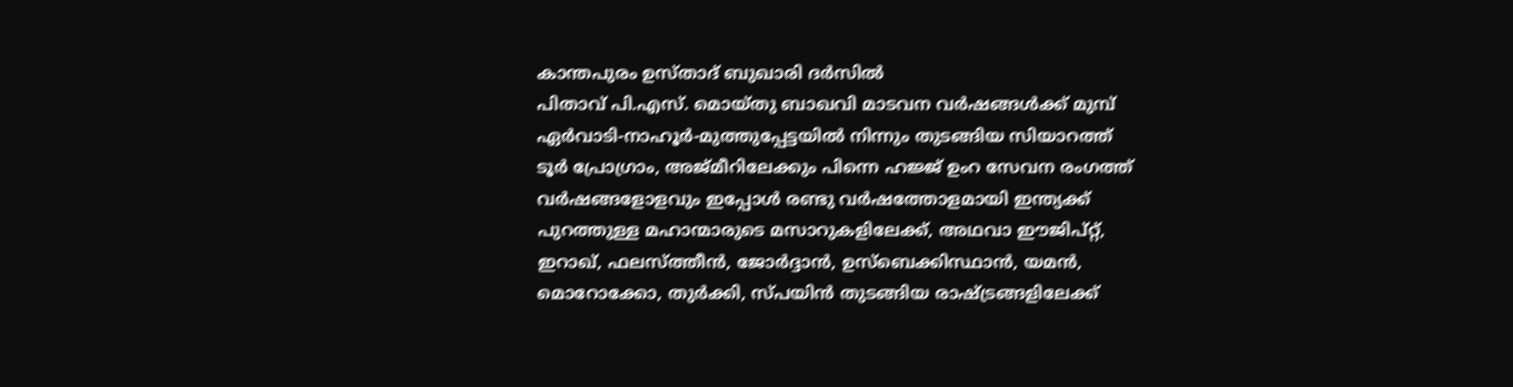കാന്തപുരം ഉസ്താദ്‌ ബുഖാരി ദര്‍സില്‍
പിതാവ് പി.എസ്. മൊയ്തു ബാഖവി മാടവന വര്‍ഷങ്ങള്‍ക്ക് മുമ്പ് ഏര്‍വാടി-നാഹൂര്‍-മുത്തുപ്പേട്ടയില്‍ നിന്നും തുടങ്ങിയ സിയാറത്ത് ടൂര്‍ പ്രോഗ്രാം, അജ്മീറിലേക്കും പിന്നെ ഹജ്ജ് ഉംറ സേവന രംഗത്ത് വര്‍ഷങ്ങളോളവും ഇപ്പോള്‍ രണ്ടു വര്‍ഷത്തോളമായി ഇന്ത്യക്ക് പുറത്തുള്ള മഹാന്മാരുടെ മസാറുകളിലേക്ക്, അഥവാ ഈജിപ്റ്റ്‌, ഇറാഖ്, ഫലസ്ത്തീന്‍, ജോര്‍ദ്ദാന്‍, ഉസ്ബെക്കിസ്ഥാന്‍, യമന്‍, മൊറോക്കോ, തുര്‍ക്കി, സ്പയിന്‍ തുടങ്ങിയ രാഷ്ട്രങ്ങളിലേക്ക്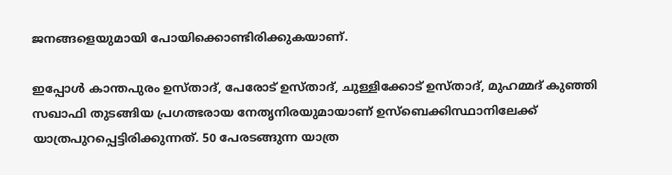ജനങ്ങളെയുമായി പോയിക്കൊണ്ടിരിക്കുകയാണ്.

ഇപ്പോള്‍ കാന്തപുരം ഉസ്താദ്, പേരോട് ഉസ്താദ്, ചുള്ളിക്കോട് ഉസ്താദ്‌, മുഹമ്മദ് കുഞ്ഞി സഖാഫി തുടങ്ങിയ പ്രഗത്ഭരായ നേതൃനിരയുമായാണ് ഉസ്ബെക്കിസ്ഥാനിലേക്ക് യാത്രപുറപ്പെട്ടിരിക്കുന്നത്. 50 പേരടങ്ങുന്ന യാത്ര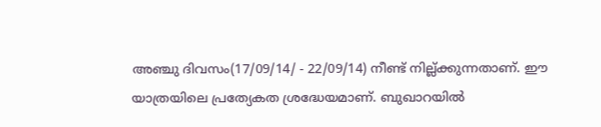അഞ്ചു ദിവസം(17/09/14/ - 22/09/14) നീണ്ട് നില്ല്‍ക്കുന്നതാണ്. ഈ യാത്രയിലെ പ്രത്യേകത ശ്രദ്ധേയമാണ്. ബുഖാറയില്‍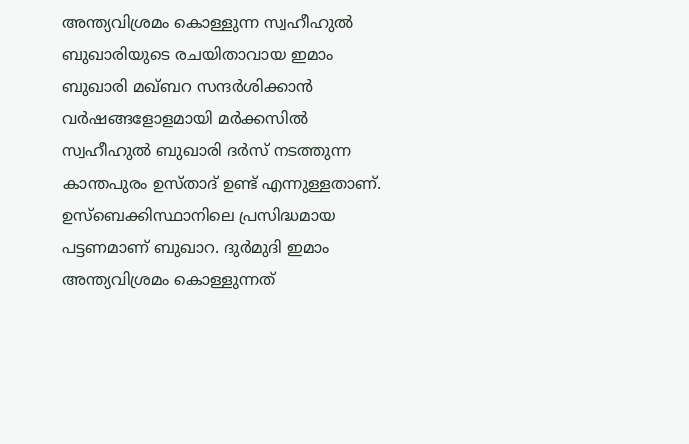അന്ത്യവിശ്രമം കൊള്ളുന്ന സ്വഹീഹുല്‍ ബുഖാരിയുടെ രചയിതാവായ ഇമാം ബുഖാരി മഖ്ബറ സന്ദര്‍ശിക്കാന്‍ വര്‍ഷങ്ങളോളമായി മര്‍ക്കസില്‍ സ്വഹീഹുല്‍ ബുഖാരി ദര്‍സ് നടത്തുന്ന കാന്തപുരം ഉസ്താദ് ഉണ്ട് എന്നുള്ളതാണ്. ഉസ്ബെക്കിസ്ഥാനിലെ പ്രസിദ്ധമായ പട്ടണമാണ് ബുഖാറ. ദുര്‍മുദി ഇമാം അന്ത്യവിശ്രമം കൊള്ളുന്നത്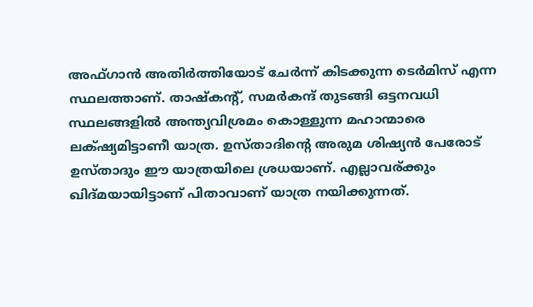അഫ്ഗാന്‍ അതിര്‍ത്തിയോട് ചേര്‍ന്ന് കിടക്കുന്ന ടെര്‍മിസ് എന്ന സ്ഥലത്താണ്. താഷ്കന്റ്, സമര്‍കന്ദ് തുടങ്ങി ഒട്ടനവധി സ്ഥലങ്ങളില്‍ അന്ത്യവിശ്രമം കൊള്ളുന്ന മഹാന്മാരെ ലക്‌ഷ്യമിട്ടാണീ യാത്ര. ഉസ്താദിന്റെ അരുമ ശിഷ്യന്‍ പേരോട് ഉസ്താദും ഈ യാത്രയിലെ ശ്രധയാണ്. എല്ലാവര്ക്കും ഖിദ്മയായിട്ടാണ് പിതാവാണ് യാത്ര നയിക്കുന്നത്.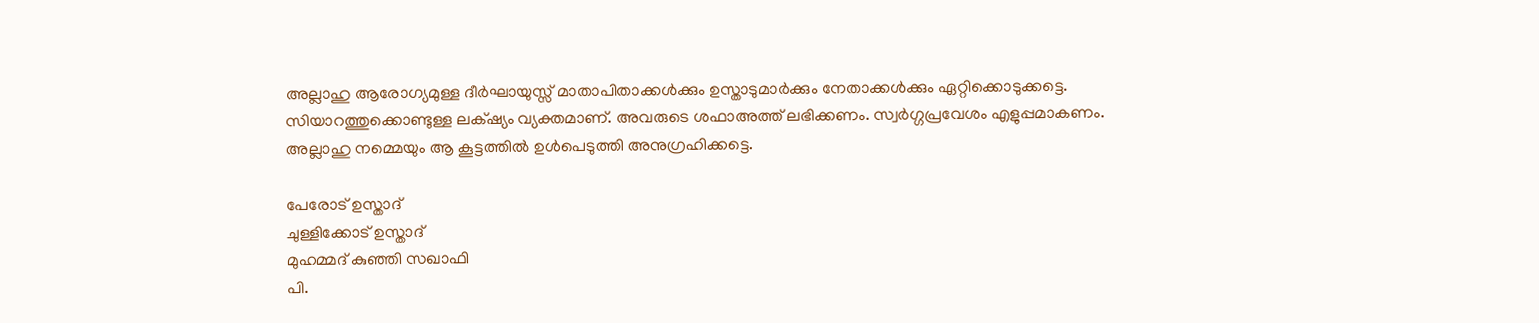അല്ലാഹു ആരോഗ്യമുള്ള ദീര്‍ഘായുസ്സ്‌ മാതാപിതാക്കള്‍ക്കും ഉസ്താടുമാര്‍ക്കും നേതാക്കള്‍ക്കും ഏറ്റിക്കൊടുക്കട്ടെ. സിയാറത്തുക്കൊണ്ടുള്ള ലക്‌ഷ്യം വ്യക്തമാണ്. അവരുടെ ശഫാഅത്ത് ലഭിക്കണം. സ്വര്‍ഗ്ഗപ്രവേശം എളുപ്പമാകണം. അല്ലാഹു നമ്മെയും ആ കൂട്ടത്തില്‍ ഉള്‍പെടുത്തി അനുഗ്രഹിക്കട്ടെ.

പേരോട് ഉസ്താദ്‌
ചുള്ളിക്കോട് ഉസ്താദ്‌
മുഹമ്മദ്‌ കുഞ്ഞി സഖാഫി
പി.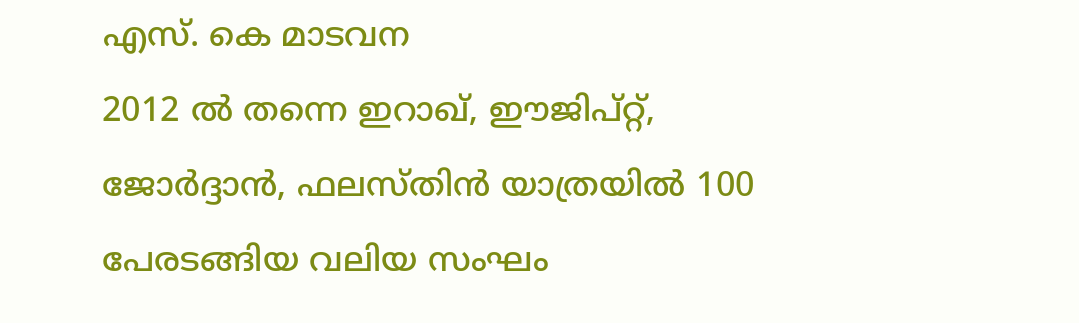എസ്. കെ മാടവന
2012 ല്‍ തന്നെ ഇറാഖ്, ഈജിപ്റ്റ്‌, ജോര്‍ദ്ദാന്‍, ഫലസ്തിന്‍ യാത്രയില്‍ 100 പേരടങ്ങിയ വലിയ സംഘം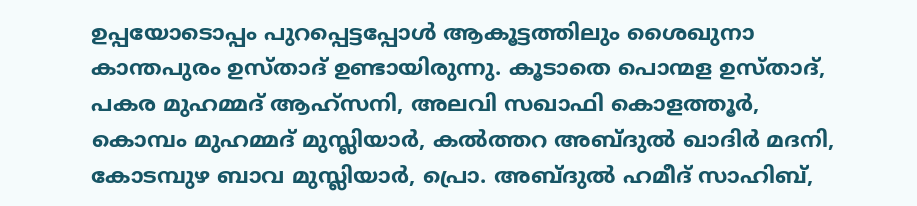ഉപ്പയോടൊപ്പം പുറപ്പെട്ടപ്പോള്‍ ആകൂട്ടത്തിലും ശൈഖുനാ കാന്തപുരം ഉസ്താദ് ഉണ്ടായിരുന്നു. കൂടാതെ പൊന്മള ഉസ്താദ്‌, പകര മുഹമ്മദ്‌ ആഹ്സനി, അലവി സഖാഫി കൊളത്തൂര്‍, കൊമ്പം മുഹമ്മദ്‌ മുസ്ലിയാര്‍, കല്‍ത്തറ അബ്ദുല്‍ ഖാദിര്‍ മദനി, കോടമ്പുഴ ബാവ മുസ്ലിയാര്‍, പ്രൊ. അബ്ദുല്‍ ഹമീദ് സാഹിബ്,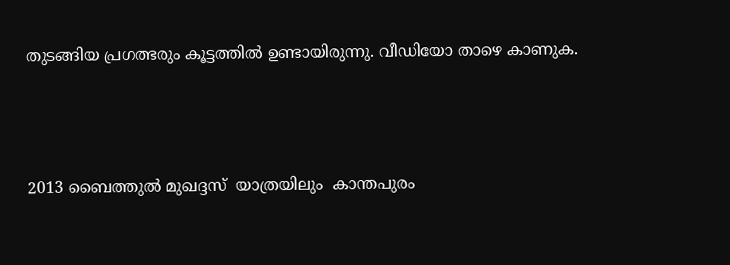തുടങ്ങിയ പ്രഗത്ഭരും കൂട്ടത്തില്‍ ഉണ്ടായിരുന്നു. വീഡിയോ താഴെ കാണുക.




2013 ബൈത്തുല്‍ മുഖദ്ദസ്  യാത്രയിലും  കാന്തപുരം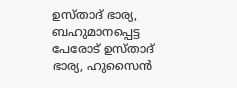ഉസ്താദ് ഭാര്യ, ബഹുമാനപ്പെട്ട പേരോട് ഉസ്താദ് ഭാര്യ, ഹുസൈന്‍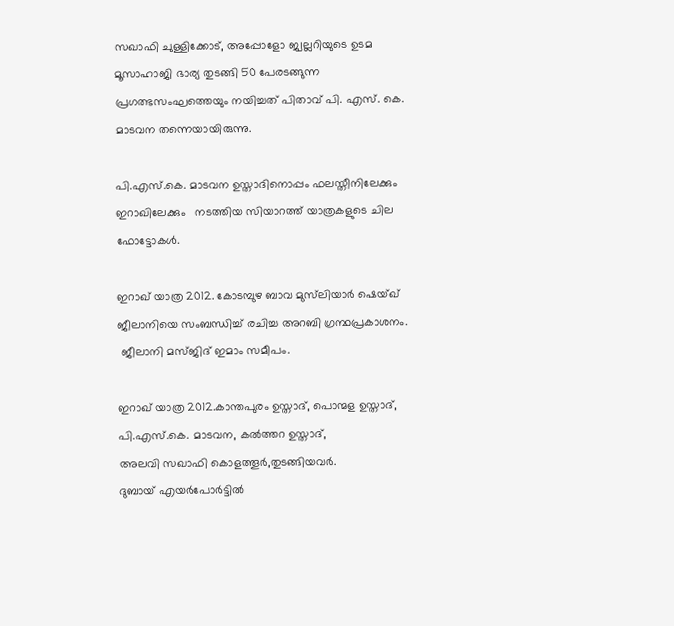സഖാഫി ചുള്ളിക്കോട്, അപ്പോളോ ജ്വല്ലറിയുടെ ഉടമ മൂസാഹാജി ഭാര്യ തുടങ്ങി 50 പേരടങ്ങുന്ന പ്രഗത്ഭസംഘത്തെയും നയിച്ചത് പിതാവ് പി. എസ്. കെ. മാടവന തന്നെയായിരുന്നു.

പി.എസ്.കെ. മാടവന ഉസ്താദിനൊപ്പം ഫലസ്തീനിലേക്കും ഇറാഖിലേക്കും   നടത്തിയ സിയാറത്ത് യാത്രകളുടെ ചില ഫോട്ടോകള്‍.

ഇറാഖ് യാത്ര 2012. കോടമ്പുഴ ബാവ മുസ്‌ലിയാര്‍ ഷെയ്ഖ്‌ ജീലാനിയെ സംബന്ധിച്ച് രചിച്ച അറബി ഗ്രന്ഥപ്രകാശനം.
 ജീലാനി മസ്ജിദ് ഇമാം സമീപം.

ഇറാഖ് യാത്ര 2012.കാന്തപുരം ഉസ്താദ്‌, പൊന്മള ഉസ്താദ്‌, പി.എസ്.കെ. മാടവന, കല്‍ത്തറ ഉസ്താദ്‌,
അലവി സഖാഫി കൊളത്തൂര്‍,തുടങ്ങിയവര്‍.
ദുബായ് എയര്‍പോര്‍ട്ടില്‍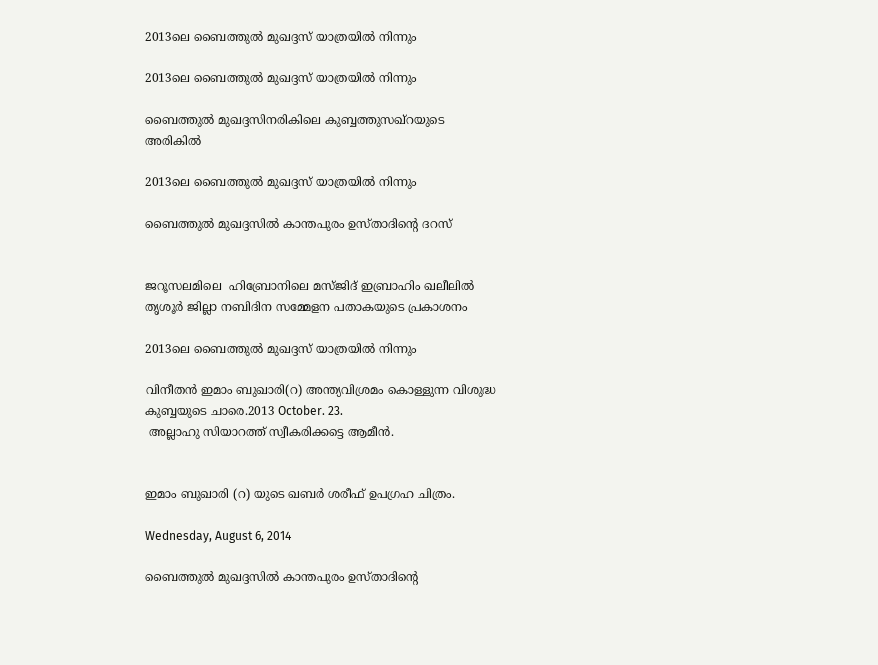2013ലെ ബൈത്തുല്‍ മുഖദ്ദസ് യാത്രയില്‍ നിന്നും

2013ലെ ബൈത്തുല്‍ മുഖദ്ദസ് യാത്രയില്‍ നിന്നും

ബൈത്തുല്‍ മുഖദ്ദസിനരികിലെ കുബ്ബത്തുസഖ്റയുടെ അരികില്‍

2013ലെ ബൈത്തുല്‍ മുഖദ്ദസ് യാത്രയില്‍ നിന്നും

ബൈത്തുല്‍ മുഖദ്ദസില്‍ കാന്തപുരം ഉസ്താദിന്റെ ദറസ്


ജറൂസലമിലെ  ഹിബ്രോനിലെ മസ്ജിദ് ഇബ്രാഹിം ഖലീലില്‍ തൃശൂര്‍ ജില്ലാ നബിദിന സമ്മേളന പതാകയുടെ പ്രകാശനം

2013ലെ ബൈത്തുല്‍ മുഖദ്ദസ് യാത്രയില്‍ നിന്നും

വിനീതന്‍ ഇമാം ബുഖാരി(റ) അന്ത്യവിശ്രമം കൊള്ളുന്ന വിശുദ്ധ കുബ്ബയുടെ ചാരെ.2013 October. 23.
 അല്ലാഹു സിയാറത്ത് സ്വീകരിക്കട്ടെ ആമീന്‍.


ഇമാം ബുഖാരി (റ) യുടെ ഖബര്‍ ശരീഫ്‌ ഉപഗ്രഹ ചിത്രം.

Wednesday, August 6, 2014

ബൈത്തുല്‍ മുഖദ്ദസില്‍ കാന്തപുരം ഉസ്താദിന്‍റെ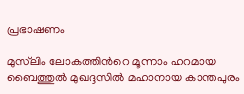പ്രഭാഷണം

മുസ്‌ലിം ലോകത്തിന്‍റെ മൂന്നാം ഹറമായ ബൈത്തുല്‍ മുഖദ്ദസില്‍ മഹാനായ കാന്തപുരം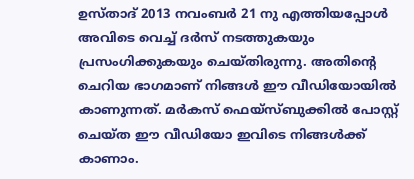ഉസ്താദ് 2013 നവംബര്‍ 21 നു എത്തിയപ്പോള്‍ അവിടെ വെച്ച് ദര്‍സ് നടത്തുകയും പ്രസംഗിക്കുകയും ചെയ്തിരുന്നു. അതിന്‍റെ ചെറിയ ഭാഗമാണ് നിങ്ങള്‍ ഈ വീഡിയോയില്‍ കാണുന്നത്. മര്‍കസ് ഫെയ്സ്ബുക്കില്‍ പോസ്റ്റ്‌ ചെയ്ത ഈ വീഡിയോ ഇവിടെ നിങ്ങള്‍ക്ക് കാണാം.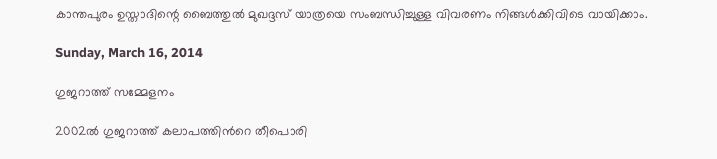കാന്തപുരം ഉസ്താദിന്റെ ബൈത്തുല്‍ മുഖദ്ദസ് യാത്രയെ സംബന്ധിച്ചുള്ള വിവരണം നിങ്ങള്‍ക്കിവിടെ വായിക്കാം.

Sunday, March 16, 2014

ഗുജറാത്ത്‌ സമ്മേളനം

2002ല്‍ ഗുജറാത്ത് കലാപത്തിന്‍റെ തീപൊരി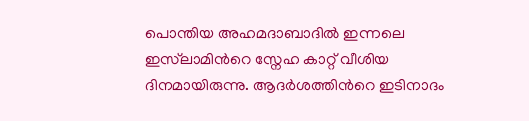പൊന്തിയ അഹമദാബാദില്‍ ഇന്നലെ ഇസ്‌ലാമിന്‍റെ സ്നേഹ കാറ്റ് വീശിയ ദിനമായിരുന്നു. ആദര്‍ശത്തിന്‍റെ ഇടിനാദം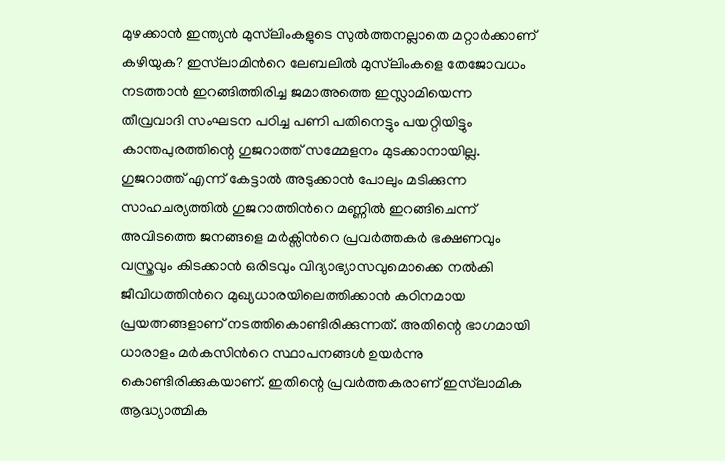മുഴക്കാന്‍ ഇന്ത്യന്‍ മുസ്‌ലിംകളുടെ സുല്‍ത്തനല്ലാതെ മറ്റാര്‍ക്കാണ് കഴിയുക? ഇസ്‌ലാമിന്‍റെ ലേബലില്‍ മുസ്‌ലിംകളെ തേജോവധം നടത്താന്‍ ഇറങ്ങിത്തിരിച്ച ജമാഅത്തെ ഇസ്ലാമിയെന്ന തീവ്രവാദി സംഘടന പഠിച്ച പണി പതിനെട്ടും പയറ്റിയിട്ടും കാന്തപുരത്തിന്റെ ഗുജറാത്ത് സമ്മേളനം മുടക്കാനായില്ല. ഗുജറാത്ത് എന്ന് കേട്ടാല്‍ അടുക്കാന്‍ പോലും മടിക്കുന്ന സാഹചര്യത്തില്‍ ഗുജറാത്തിന്‍റെ മണ്ണില്‍ ഇറങ്ങിചെന്ന് അവിടത്തെ ജനങ്ങളെ മര്‍ക്സിന്‍റെ പ്രവര്‍ത്തകര്‍ ഭക്ഷണവും വസ്ത്രവും കിടക്കാന്‍ ഒരിടവും വിദ്യാഭ്യാസവുമൊക്കെ നല്‍കി ജീവിധത്തിന്‍റെ മുഖ്യധാരയിലെത്തിക്കാന്‍ കഠിനമായ പ്രയത്നങ്ങളാണ് നടത്തികൊണ്ടിരിക്കുന്നത്. അതിന്റെ ഭാഗമായി ധാരാളം മര്‍കസിന്‍റെ സ്ഥാപനങ്ങള്‍ ഉയര്‍ന്നു കൊണ്ടിരിക്കുകയാണ്. ഇതിന്റെ പ്രവര്‍ത്തകരാണ് ഇസ്‌ലാമിക ആദ്ധ്യാത്മിക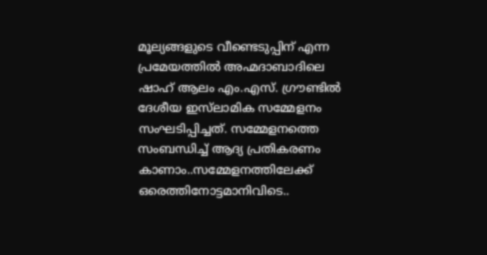മൂല്യങ്ങളുടെ വീണ്ടെടുപ്പിന് എന്ന പ്രമേയത്തില്‍ അഹ്മദാബാദിലെ ഷാഹ് ആലം എം.എസ്. ഗ്രൗണ്ടില്‍ ദേശീയ ഇസ്‌ലാമിക സമ്മേളനം സംഘടിപ്പിച്ചത്. സമ്മേളനത്തെ സംബന്ധിച്ച് ആദ്യ പ്രതികരണം കാണാം..സമ്മേളനത്തിലേക്ക് ഒരെത്തിനോട്ടമാനിവിടെ..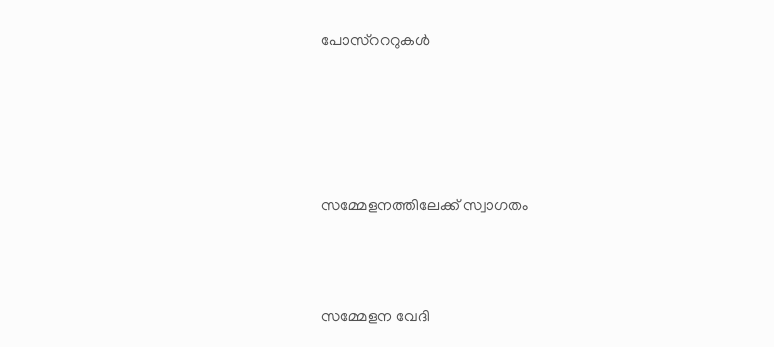പോസ്റററുകള്‍





സമ്മേളനത്തിലേക്ക് സ്വാഗതം



സമ്മേളന വേദി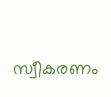സ്വീകരണം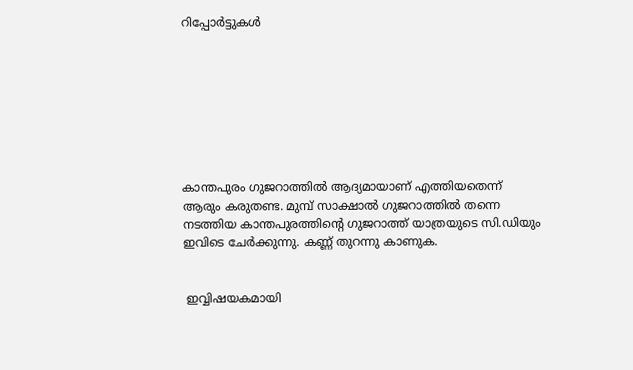റിപ്പോര്‍ട്ടുകള്‍








കാന്തപുരം ഗുജറാത്തില്‍ ആദ്യമായാണ് എത്തിയതെന്ന് ആരും കരുതണ്ട. മുമ്പ് സാക്ഷാല്‍ ഗുജറാത്തില്‍ തന്നെ നടത്തിയ കാന്തപുരത്തിന്റെ ഗുജറാത്ത് യാത്രയുടെ സി.ഡിയും ഇവിടെ ചേര്‍ക്കുന്നു. കണ്ണ് തുറന്നു കാണുക.


 ഇവ്വിഷയകമായി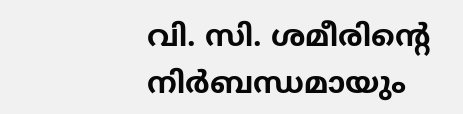വി. സി. ശമീരിന്‍റെ നിര്‍ബന്ധമായും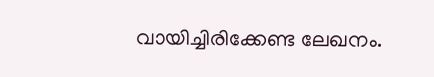വായിച്ചിരിക്കേണ്ട ലേഖനം.